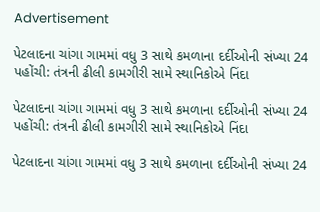Advertisement

પેટલાદના ચાંગા ગામમાં વધુ 3 સાથે કમળાના દર્દીઓની સંખ્યા 24 પહોંચી: તંત્રની ઢીલી કામગીરી સામે સ્થાનિકોએ નિંદા

પેટલાદના ચાંગા ગામમાં વધુ 3 સાથે કમળાના દર્દીઓની સંખ્યા 24 પહોંચી: તંત્રની ઢીલી કામગીરી સામે સ્થાનિકોએ નિંદા

પેટલાદના ચાંગા ગામમાં વધુ 3 સાથે કમળાના દર્દીઓની સંખ્યા 24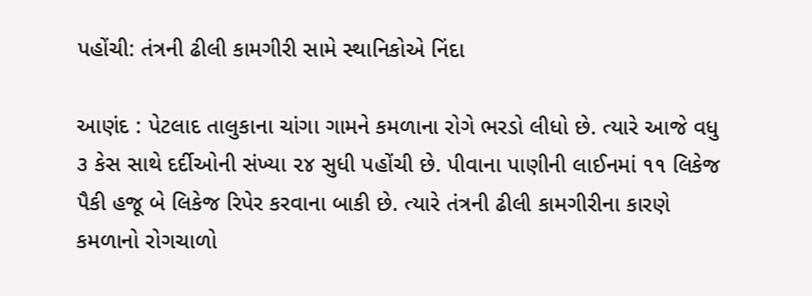પહોંચી: તંત્રની ઢીલી કામગીરી સામે સ્થાનિકોએ નિંદા

આણંદ : પેટલાદ તાલુકાના ચાંગા ગામને કમળાના રોગે ભરડો લીધો છે. ત્યારે આજે વધુ ૩ કેસ સાથે દર્દીઓની સંખ્યા ૨૪ સુધી પહોંચી છે. પીવાના પાણીની લાઈનમાં ૧૧ લિકેજ પૈકી હજૂ બે લિકેજ રિપેર કરવાના બાકી છે. ત્યારે તંત્રની ઢીલી કામગીરીના કારણે કમળાનો રોગચાળો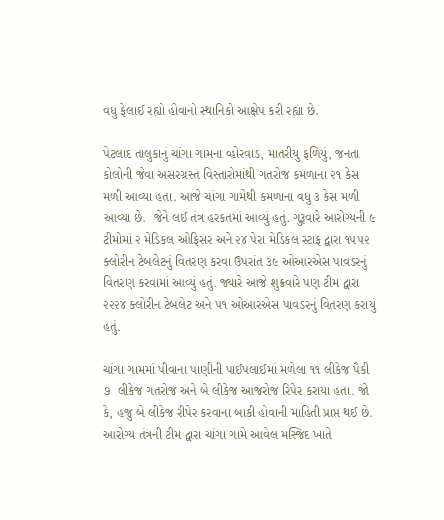વધુ ફેલાઈ રહ્યો હોવાનો સ્થાનિકો આક્ષેપ કરી રહ્યા છે.

પેટલાદ તાલુકાનું ચાંગા ગામના વ્હોરવાડ, માતરીયુ ફળિયું, જનતા કોલોની જેવા અસરગ્રસ્ત વિસ્તારોમાંથી ગતરોજ કમળાના ૨૧ કેસ મળી આવ્યા હતા. આજે ચાંગા ગામેથી કમળાના વધુ ૩ કેસ મળી આવ્યા છે.  જેને લઈ તંત્ર હરકતમાં આવ્યું હતું. ગુરૂવારે આરોગ્યની ૯ ટીમોમાં ૨ મેડિકલ ઓફિસર અને ૨૪ પેરા મેડિકલ સ્ટાફ દ્વારા ૧૫૫૨ ક્લોરીન ટેબલેટનું વિતરણ કરવા ઉપરાંત ૩૯ ઓઆરએસ પાવડરનું વિતરણ કરવામાં આવ્યું હતું. જ્યારે આજે શુક્રવારે પણ ટીમ દ્વારા ૨૨૨૪ ક્લોરીન ટેબલેટ અને ૫૧ ઓઆરએસ પાવડરનું વિતરણ કરાયું હતું.

ચાંગા ગામમાં પીવાના પાણીની પાઈપલાઈમાં મળેલા ૧૧ લીકેજ પૈકી ૭  લીકેજ ગતરોજ અને બે લીકેજ આજરોજ રિપેર કરાયા હતા. જો કે, હજુ બે લીકેજ રીપેર કરવાના બાકી હોવાની માહિતી પ્રાપ્ત થઈ છે. આરોગ્ય તંત્રની ટીમ દ્વારા ચાંગા ગામે આવેલ મસ્જિદ ખાતે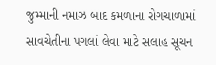જુમ્માની નમાઝ બાદ કમળાના રોગચાળામાં સાવચેતીના પગલાં લેવા માટે સલાહ સૂચન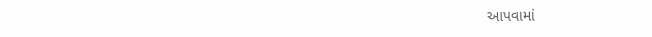આપવામાં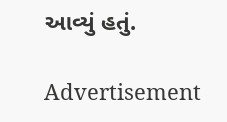આવ્યું હતું.

Advertisement